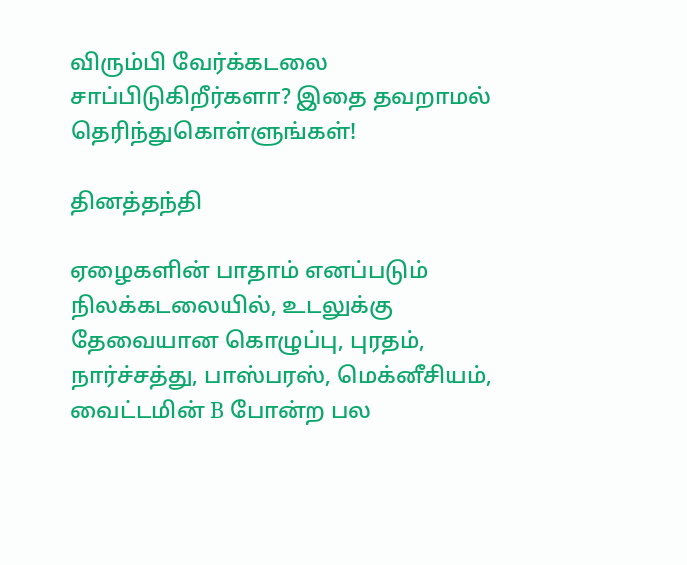விரும்பி வேர்க்கடலை சாப்பிடுகிறீர்களா? இதை தவறாமல் தெரிந்துகொள்ளுங்கள்!

தினத்தந்தி

ஏழைகளின் பாதாம் எனப்படும் நிலக்கடலையில், உடலுக்கு தேவையான கொழுப்பு, புரதம், நார்ச்சத்து, பாஸ்பரஸ், மெக்னீசியம், வைட்டமின் B போன்ற பல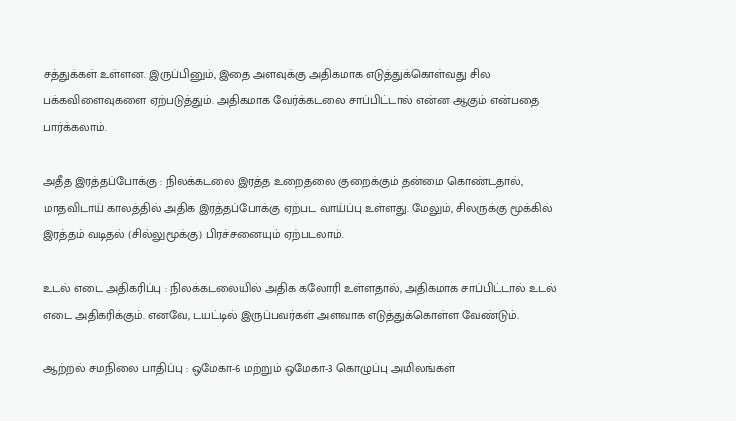சத்துக்கள் உள்ளன. இருப்பினும், இதை அளவுக்கு அதிகமாக எடுத்துக்கொள்வது சில பக்கவிளைவுகளை ஏற்படுத்தும். அதிகமாக வேர்க்கடலை சாப்பிட்டால் என்ன ஆகும் என்பதை பார்க்கலாம்.

அதீத இரத்தப்போக்கு : நிலக்கடலை இரத்த உறைதலை குறைக்கும் தன்மை கொண்டதால், மாதவிடாய் காலத்தில் அதிக இரத்தப்போக்கு ஏற்பட வாய்ப்பு உள்ளது. மேலும், சிலருக்கு மூக்கில் இரத்தம் வடிதல் (சில்லுமூக்கு) பிரச்சனையும் ஏற்படலாம்.

உடல் எடை அதிகரிப்பு : நிலக்கடலையில் அதிக கலோரி உள்ளதால், அதிகமாக சாப்பிட்டால் உடல் எடை அதிகரிக்கும். எனவே, டயட்டில் இருப்பவர்கள் அளவாக எடுத்துக்கொள்ள வேண்டும்.

ஆற்றல் சமநிலை பாதிப்பு : ஒமேகா-6 மற்றும் ஒமேகா-3 கொழுப்பு அமிலங்கள்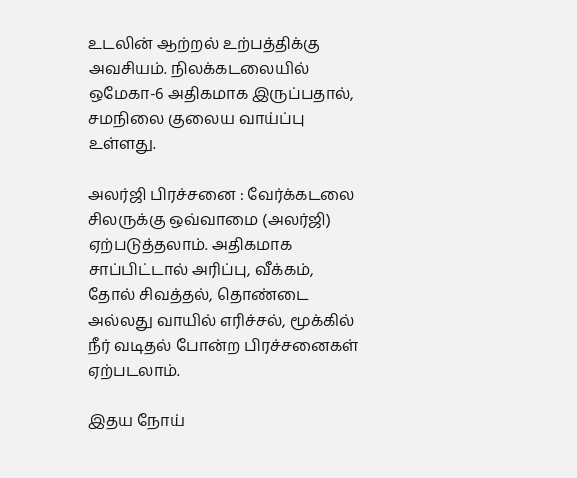உடலின் ஆற்றல் உற்பத்திக்கு அவசியம். நிலக்கடலையில் ஒமேகா-6 அதிகமாக இருப்பதால், சமநிலை குலைய வாய்ப்பு உள்ளது.

அலர்ஜி பிரச்சனை : வேர்க்கடலை சிலருக்கு ஒவ்வாமை (அலர்ஜி) ஏற்படுத்தலாம். அதிகமாக சாப்பிட்டால் அரிப்பு, வீக்கம், தோல் சிவத்தல், தொண்டை அல்லது வாயில் எரிச்சல், மூக்கில் நீர் வடிதல் போன்ற பிரச்சனைகள் ஏற்படலாம்.

இதய நோய்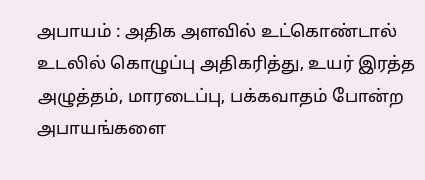அபாயம் : அதிக அளவில் உட்கொண்டால் உடலில் கொழுப்பு அதிகரித்து, உயர் இரத்த அழுத்தம், மாரடைப்பு, பக்கவாதம் போன்ற அபாயங்களை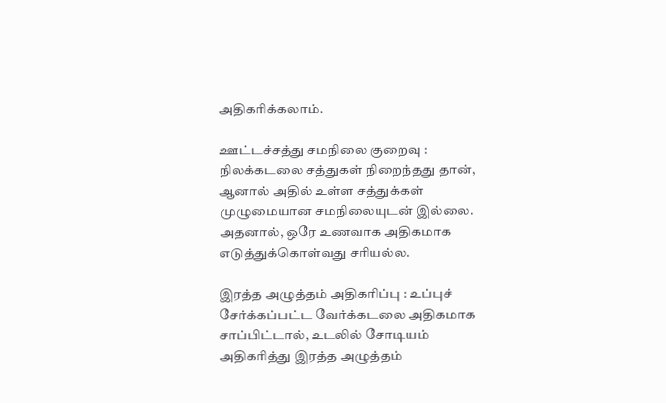அதிகரிக்கலாம்.

ஊட்டச்சத்து சமநிலை குறைவு : நிலக்கடலை சத்துகள் நிறைந்தது தான், ஆனால் அதில் உள்ள சத்துக்கள் முழுமையான சமநிலையுடன் இல்லை. அதனால், ஒரே உணவாக அதிகமாக எடுத்துக்கொள்வது சரியல்ல.

இரத்த அழுத்தம் அதிகரிப்பு : உப்புச் சேர்க்கப்பட்ட வேர்க்கடலை அதிகமாக சாப்பிட்டால், உடலில் சோடியம் அதிகரித்து இரத்த அழுத்தம்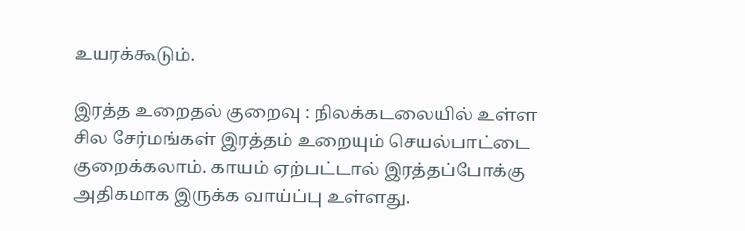உயரக்கூடும்.

இரத்த உறைதல் குறைவு : நிலக்கடலையில் உள்ள சில சேர்மங்கள் இரத்தம் உறையும் செயல்பாட்டை குறைக்கலாம். காயம் ஏற்பட்டால் இரத்தப்போக்கு அதிகமாக இருக்க வாய்ப்பு உள்ளது.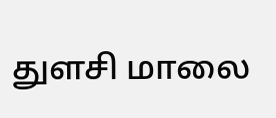துளசி மாலை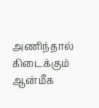அணிந்தால் கிடைக்கும் ஆன்மீக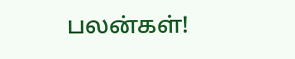பலன்கள்!